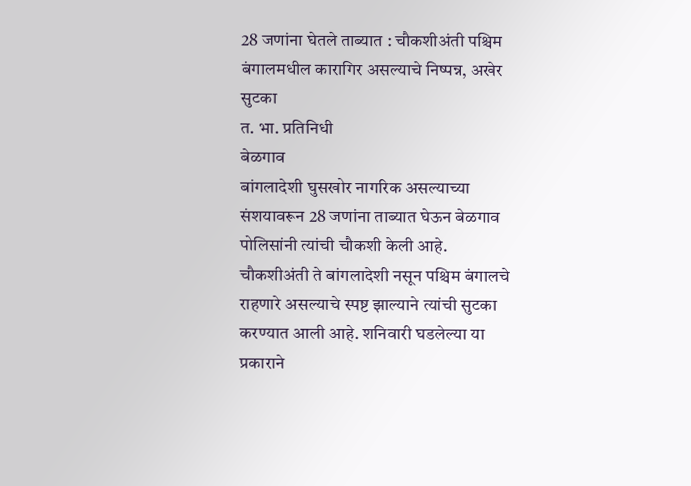28 जणांना घेतले ताब्यात : चौकशीअंती पश्चिम बंगालमधील कारागिर असल्याचे निष्पन्न, अखेर सुटका
त. भा. प्रतिनिधी
बेळगाव
बांगलादेशी घुसखोर नागरिक असल्याच्या संशयावरून 28 जणांना ताब्यात घेऊन बेळगाव पोलिसांनी त्यांची चौकशी केली आहे.
चौकशीअंती ते बांगलादेशी नसून पश्चिम बंगालचे राहणारे असल्याचे स्पष्ट झाल्याने त्यांची सुटका करण्यात आली आहे. शनिवारी घडलेल्या या प्रकाराने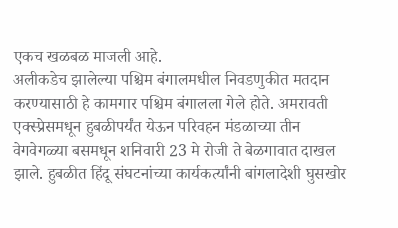एकच खळबळ माजली आहे.
अलीकडेच झालेल्या पश्चिम बंगालमधील निवडणुकीत मतदान करण्यासाठी हे कामगार पश्चिम बंगालला गेले होते. अमरावती एक्स्प्रेसमधून हुबळीपर्यंत येऊन परिवहन मंडळाच्या तीन वेगवेगळ्या बसमधून शनिवारी 23 मे रोजी ते बेळगावात दाखल झाले. हुबळीत हिंदू संघटनांच्या कार्यकर्त्यांनी बांगलादेशी घुसखोर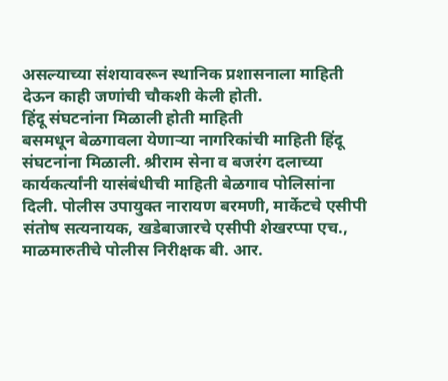असल्याच्या संशयावरून स्थानिक प्रशासनाला माहिती देऊन काही जणांची चौकशी केली होती.
हिंदू संघटनांना मिळाली होती माहिती
बसमधून बेळगावला येणाऱ्या नागरिकांची माहिती हिंदू संघटनांना मिळाली. श्रीराम सेना व बजरंग दलाच्या कार्यकर्त्यांनी यासंबंधीची माहिती बेळगाव पोलिसांना दिली. पोलीस उपायुक्त नारायण बरमणी, मार्केटचे एसीपी संतोष सत्यनायक, खडेबाजारचे एसीपी शेखरप्पा एच., माळमारुतीचे पोलीस निरीक्षक बी. आर.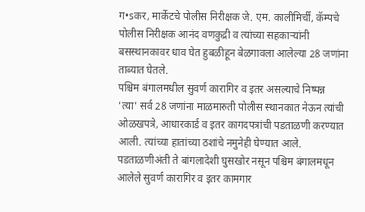ग•sकर, मार्केटचे पोलीस निरीक्षक जे. एम. कालीमिर्ची, कॅम्पचे पोलीस निरीक्षक आनंद वणकुद्री व त्यांच्या सहकाऱ्यांनी बसस्थानकावर धाव घेत हुबळीहून बेळगावला आलेल्या 28 जणांना ताब्यात घेतले.
पश्चिम बंगालमधील सुवर्ण कारागिर व इतर असल्याचे निष्पन्न
'त्या' सर्व 28 जणांना माळमारुती पोलीस स्थानकात नेऊन त्यांची ओळखपत्रे, आधारकार्ड व इतर कागदपत्रांची पडताळणी करण्यात आली. त्यांच्या हातांच्या ठशांचे नमुनेही घेण्यात आले. पडताळणीअंती ते बांगलादेशी घुसखोर नसून पश्चिम बंगालमधून आलेले सुवर्ण कारागिर व इतर कामगार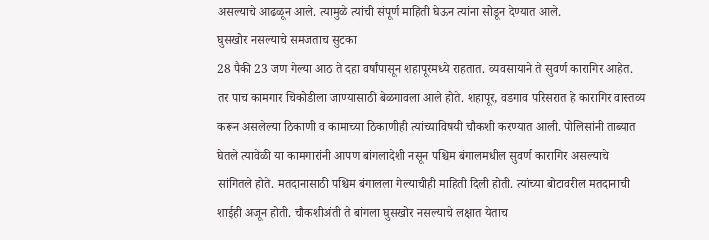असल्याचे आढळून आले. त्यामुळे त्यांची संपूर्ण माहिती घेऊन त्यांना सोडून देण्यात आले.
घुसखोर नसल्याचे समजताच सुटका
28 पैकी 23 जण गेल्या आठ ते दहा वर्षांपासून शहापूरमध्ये राहतात. व्यवसायाने ते सुवर्ण कारागिर आहेत. तर पाच कामगार चिकोडीला जाण्यासाठी बेळगावला आले होते. शहापूर, वडगाव परिसरात हे कारागिर वास्तव्य करून असलेल्या ठिकाणी व कामाच्या ठिकाणीही त्यांच्याविषयी चौकशी करण्यात आली. पोलिसांनी ताब्यात घेतले त्यावेळी या कामगारांनी आपण बांगलादेशी नसून पश्चिम बंगालमधील सुवर्ण कारागिर असल्याचे सांगितले होते. मतदानासाठी पश्चिम बंगालला गेल्याचीही माहिती दिली होती. त्यांच्या बोटावरील मतदानाची शाईही अजून होती. चौकशीअंती ते बांगला घुसखोर नसल्याचे लक्षात येताच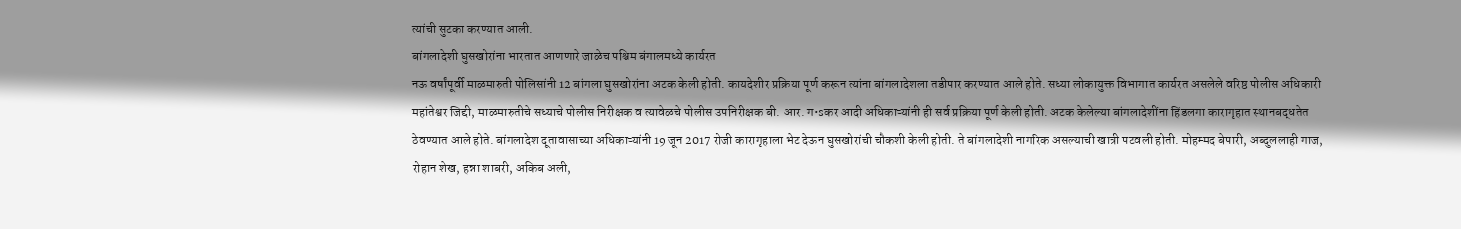त्यांची सुटका करण्यात आली.
बांगलादेशी घुसखोरांना भारतात आणणारे जाळेच पश्चिम बंगालमध्ये कार्यरत
नऊ वर्षांपूर्वी माळमारुती पोलिसांनी 12 बांगला घुसखोरांना अटक केली होती. कायदेशीर प्रक्रिया पूर्ण करून त्यांना बांगलादेशला तडीपार करण्यात आले होते. सध्या लोकायुक्त विभागात कार्यरत असलेले वरिष्ठ पोलीस अधिकारी महांतेश्वर जिद्दी, माळमारुतीचे सध्याचे पोलीस निरीक्षक व त्यावेळचे पोलीस उपनिरीक्षक बी. आर. ग•sकर आदी अधिकाऱ्यांनी ही सर्व प्रक्रिया पूर्ण केली होती. अटक केलेल्या बांगलादेशींना हिंडलगा कारागृहात स्थानबद्धतेत ठेवण्यात आले होते. बांगलादेश दूतावासाच्या अधिकाऱ्यांनी 19 जून 2017 रोजी कारागृहाला भेट देऊन घुसखोरांची चौकशी केली होती. ते बांगलादेशी नागरिक असल्याची खात्री पटवली होती. मोहम्मद बेपारी, अब्दुललाही गाज, रोहान शेख, हन्ना शाबरी, अकिब अली,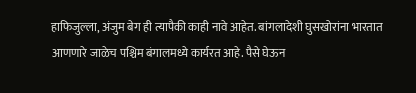हाफिजुल्ला, अंजुम बेग ही त्यापैकी काही नावे आहेत. बांगलादेशी घुसखोरांना भारतात आणणारे जाळेच पश्चिम बंगालमध्ये कार्यरत आहे. पैसे घेऊन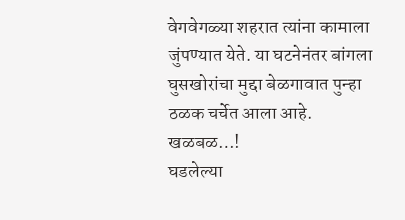वेगवेगळ्या शहरात त्यांना कामाला जुंपण्यात येते. या घटनेनंतर बांगला घुसखोरांचा मुद्दा बेळगावात पुन्हा ठळक चर्चेत आला आहे.
खळबळ…!
घडलेल्या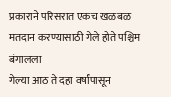प्रकाराने परिसरात एकच खळबळ
मतदान करण्यासाठी गेले होते पश्चिम बंगालला
गेल्या आठ ते दहा वर्षांपासून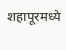शहापूरमध्ये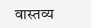वास्तव्य